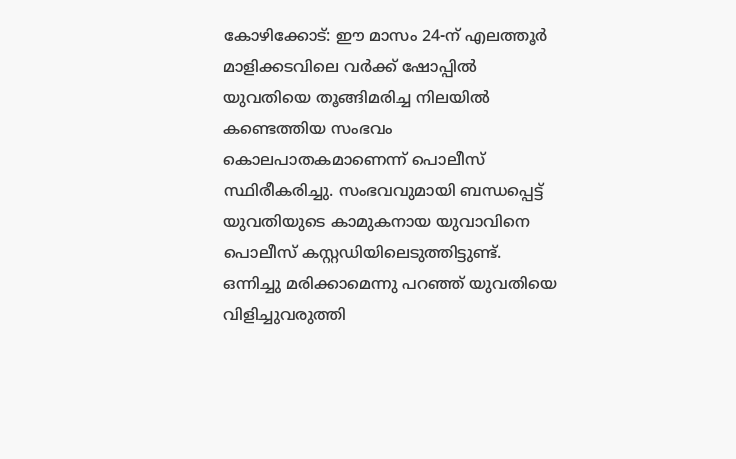കോഴിക്കോട്: ഈ മാസം 24-ന് എലത്തൂർ മാളിക്കടവിലെ വർക്ക് ഷോപ്പിൽ യുവതിയെ തൂങ്ങിമരിച്ച നിലയിൽ കണ്ടെത്തിയ സംഭവം കൊലപാതകമാണെന്ന് പൊലീസ് സ്ഥിരീകരിച്ചു. സംഭവവുമായി ബന്ധപ്പെട്ട് യുവതിയുടെ കാമുകനായ യുവാവിനെ പൊലീസ് കസ്റ്റഡിയിലെടുത്തിട്ടുണ്ട്.
ഒന്നിച്ചു മരിക്കാമെന്നു പറഞ്ഞ് യുവതിയെ വിളിച്ചുവരുത്തി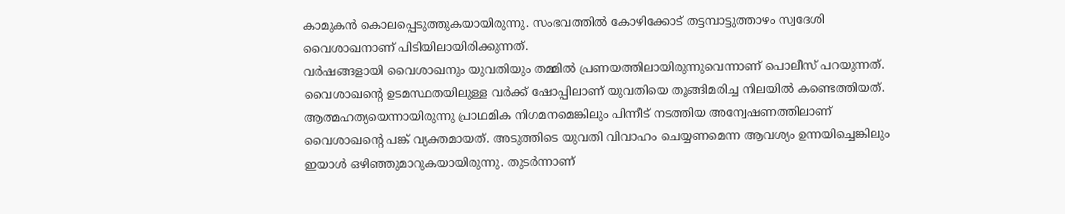കാമുകൻ കൊലപ്പെടുത്തുകയായിരുന്നു. സംഭവത്തിൽ കോഴിക്കോട് തട്ടമ്പാട്ടുത്താഴം സ്വദേശി വൈശാഖനാണ് പിടിയിലായിരിക്കുന്നത്.
വർഷങ്ങളായി വൈശാഖനും യുവതിയും തമ്മിൽ പ്രണയത്തിലായിരുന്നുവെന്നാണ് പൊലീസ് പറയുന്നത്. വൈശാഖന്റെ ഉടമസ്ഥതയിലുള്ള വർക്ക് ഷോപ്പിലാണ് യുവതിയെ തൂങ്ങിമരിച്ച നിലയിൽ കണ്ടെത്തിയത്. ആത്മഹത്യയെന്നായിരുന്നു പ്രാഥമിക നിഗമനമെങ്കിലും പിന്നീട് നടത്തിയ അന്വേഷണത്തിലാണ് വൈശാഖൻ്റെ പങ്ക് വ്യക്തമായത്. അടുത്തിടെ യുവതി വിവാഹം ചെയ്യണമെന്ന ആവശ്യം ഉന്നയിച്ചെങ്കിലും ഇയാൾ ഒഴിഞ്ഞുമാറുകയായിരുന്നു. തുടർന്നാണ്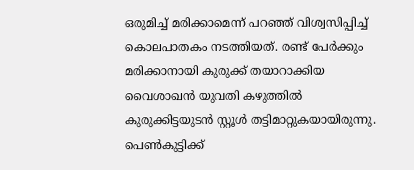ഒരുമിച്ച് മരിക്കാമെന്ന് പറഞ്ഞ് വിശ്വസിപ്പിച്ച് കൊലപാതകം നടത്തിയത്. രണ്ട് പേർക്കും മരിക്കാനായി കുരുക്ക് തയാറാക്കിയ വൈശാഖൻ യുവതി കഴുത്തിൽ കുരുക്കിട്ടയുടൻ സ്റ്റൂൾ തട്ടിമാറ്റുകയായിരുന്നു. പെൺകുട്ടിക്ക്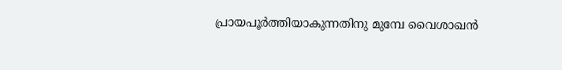പ്രായപൂർത്തിയാകുന്നതിനു മുമ്പേ വൈശാഖൻ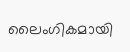ലൈംഗികമായി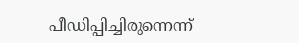പീഡിപ്പിച്ചിരുന്നെന്ന്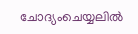ചോദ്യംചെയ്യലിൽ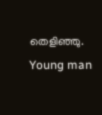തെളിഞ്ഞു.
Young man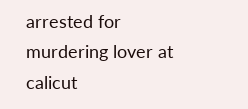arrested for murdering lover at calicut